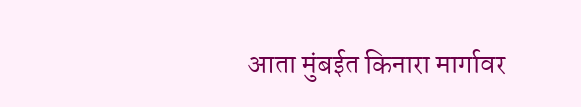आता मुंबईत किनारा मार्गावर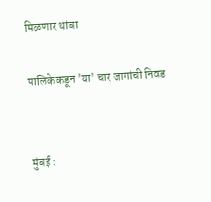मिळणार थांबा

पालिकेकडून 'या' चार जागांची निवड


मुंबई :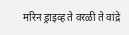मरिन ड्राइव्ह ते वरळी ते वांद्रे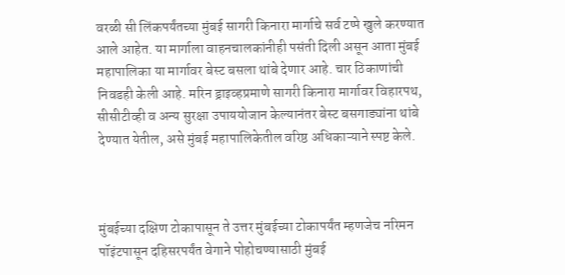वरळी सी लिंकपर्यंतच्या मुंबई सागरी किनारा मार्गाचे सर्व टप्पे खुले करण्यात आले आहेत. या मार्गाला वाहनचालकांनीही पसंती दिली असून आता मुंबई महापालिका या मार्गावर बेस्ट बसला थांबे देणार आहे. चार ठिकाणांची निवडही केली आहे. मरिन ड्राइव्हप्रमाणे सागरी किनारा मार्गावर विहारपथ, सीसीटीव्ही व अन्य सुरक्षा उपाययोजान केल्यानंतर बेस्ट बसगाड्यांना थांबे देण्यात येतील, असे मुंबई महापालिकेतील वरिष्ठ अधिकाऱ्याने स्पष्ट केले.



मुंबईच्या दक्षिण टोकापासून ते उत्तर मुंबईच्या टोकापर्यंत म्हणजेच नरिमन पॉइंटपासून दहिसरपर्यंत वेगाने पोहोचण्यासाठी मुंबई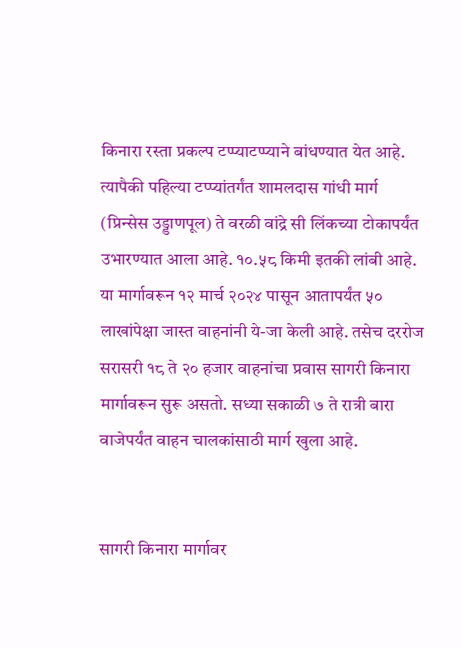किनारा रस्ता प्रकल्प टप्प्याटप्प्याने बांधण्यात येत आहे. त्यापैकी पहिल्या टप्प्यांतर्गंत शामलदास गांधी मार्ग (प्रिन्सेस उड्डाणपूल) ते वरळी वांद्रे सी लिंकच्या टोकापर्यंत उभारण्यात आला आहे. १०.५८ किमी इतकी लांबी आहे. या मार्गावरून १२ मार्च २०२४ पासून आतापर्यंत ५० लाखांपेक्षा जास्त वाहनांनी ये-जा केली आहे. तसेच दररोज सरासरी १८ ते २० हजार वाहनांचा प्रवास सागरी किनारा मार्गावरून सुरू असतो. सध्या सकाळी ७ ते रात्री बारा वाजेपर्यंत वाहन चालकांसाठी मार्ग खुला आहे.


सागरी किनारा मार्गावर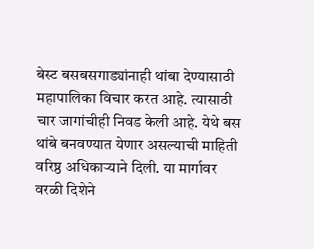बेस्ट बसबसगाड्यांनाही थांबा देण्यासाठी महापालिका विचार करत आहे. त्यासाठी चार जागांचीही निवड केली आहे. येथे बस थांबे बनवण्यात येणार असल्याची माहिती वरिष्ठ अधिकाऱ्याने दिली. या मार्गावर वरळी दिशेने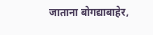जाताना बोगद्याबाहेर,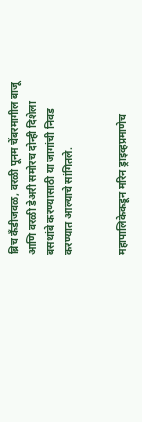ब्रिच कँडीजवळ, वरळी पूनम चेंबरमागील बाजू आणि वरळी डेअरी समोरच दोन्ही दिशेला बसथांबे करण्यासाठी या जागांची निवड करण्यात आल्याचे सांगितले.


महापालिकेकडून मरिन ड्राइव्हप्रमाणेच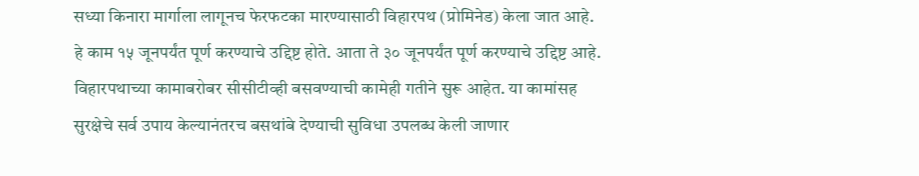सध्या किनारा मार्गाला लागूनच फेरफटका मारण्यासाठी विहारपथ (प्रोमिनेड) केला जात आहे. हे काम १५ जूनपर्यंत पूर्ण करण्याचे उद्दिष्ट होते. आता ते ३० जूनपर्यंत पूर्ण करण्याचे उद्दिष्ट आहे. विहारपथाच्या कामाबरोबर सीसीटीव्ही बसवण्याची कामेही गतीने सुरू आहेत. या कामांसह सुरक्षेचे सर्व उपाय केल्यानंतरच बसथांबे देण्याची सुविधा उपलब्ध केली जाणार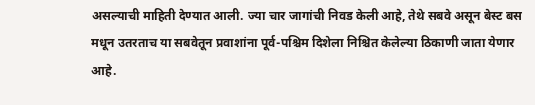असल्याची माहिती देण्यात आली. ज्या चार जागांची निवड केली आहे, तेथे सबवे असून बेस्ट बस मधून उतरताच या सबवेतून प्रवाशांना पूर्व-पश्चिम दिशेला निश्चित केलेल्या ठिकाणी जाता येणार आहे.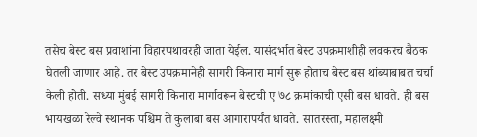तसेच बेस्ट बस प्रवाशांना विहारपथावरही जाता येईल. यासंदर्भात बेस्ट उपक्रमाशीही लवकरच बैठक घेतली जाणार आहे. तर बेस्ट उपक्रमानेही सागरी किनारा मार्ग सुरू होताच बेस्ट बस थांब्याबाबत चर्चा केली होती. सध्या मुंबई सागरी किनारा मार्गावरून बेस्टची ए ७८ क्रमांकाची एसी बस धावते. ही बस भायखळा रेल्वे स्थानक पश्चिम ते कुलाबा बस आगारापर्यंत धावते. सातरस्ता, महालक्ष्मी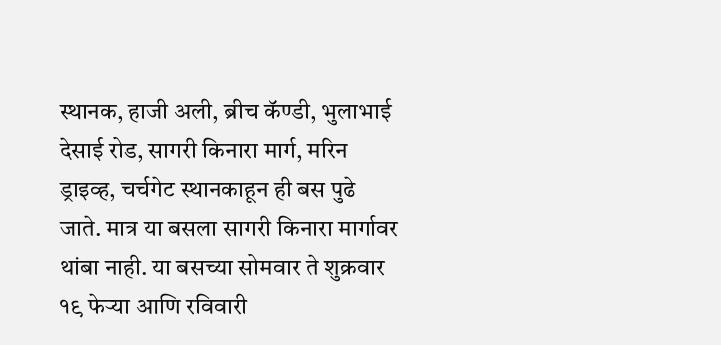स्थानक, हाजी अली, ब्रीच कॅण्डी, भुलाभाई देसाई रोड, सागरी किनारा मार्ग, मरिन ड्राइव्ह, चर्चगेट स्थानकाहून ही बस पुढे जाते. मात्र या बसला सागरी किनारा मार्गावर थांबा नाही. या बसच्या सोमवार ते शुक्रवार १९ फेऱ्या आणि रविवारी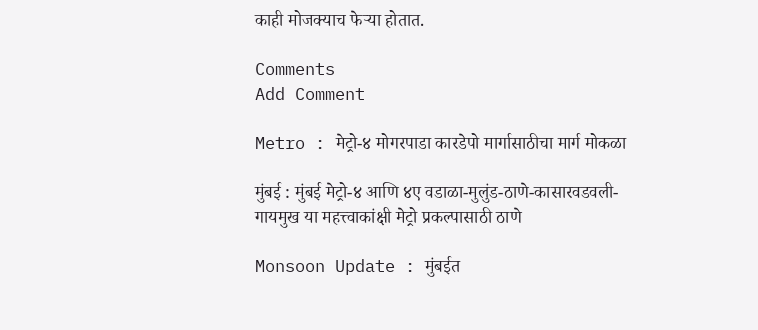काही मोजक्याच फेऱ्या होतात.

Comments
Add Comment

Metro : मेट्रो-४ मोगरपाडा कारडेपो मार्गासाठीचा मार्ग मोकळा

मुंबई : मुंबई मेट्रो-४ आणि ४ए वडाळा-मुलुंड-ठाणे-कासारवडवली-गायमुख या महत्त्वाकांक्षी मेट्रो प्रकल्पासाठी ठाणे

Monsoon Update : मुंबईत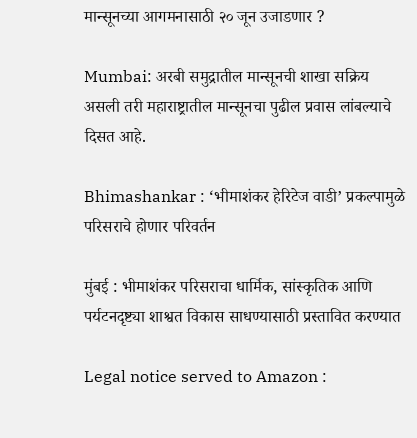मान्सूनच्या आगमनासाठी २० जून उजाडणार ?

Mumbai: अरबी समुद्रातील मान्सूनची शाखा सक्रिय असली तरी महाराष्ट्रातील मान्सूनचा पुढील प्रवास लांबल्याचे दिसत आहे.

Bhimashankar : ‘भीमाशंकर हेरिटेज वाडी’ प्रकल्पामुळे परिसराचे होणार परिवर्तन

मुंबई : भीमाशंकर परिसराचा धार्मिक, सांस्कृतिक आणि पर्यटनदृष्ट्या शाश्वत विकास साधण्यासाठी प्रस्तावित करण्यात

Legal notice served to Amazon :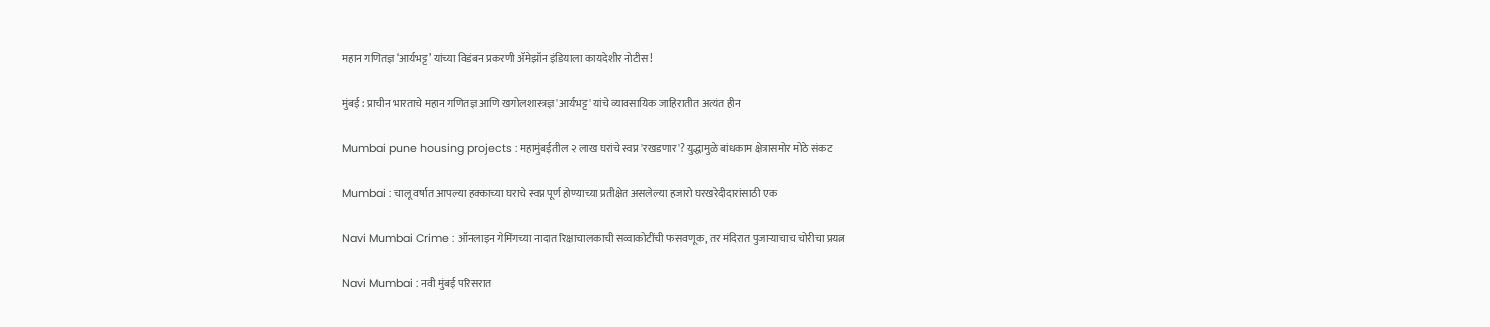महान गणितज्ञ ‘आर्यभट्ट’ यांच्या विडंबन प्रकरणी ॲमेझॉन इंडियाला कायदेशीर नोटीस!

मुंबई : प्राचीन भारताचे महान गणितज्ञ आणि खगोलशास्त्रज्ञ 'आर्यभट्ट' यांचे व्यावसायिक जाहिरातीत अत्यंत हीन

Mumbai pune housing projects : महामुंबईतील २ लाख घरांचे स्वप्न 'रखडणार'? युद्धामुळे बांधकाम क्षेत्रासमोर मोठे संकट

Mumbai : चालू वर्षात आपल्या हक्काच्या घराचे स्वप्न पूर्ण होण्याच्या प्रतीक्षेत असलेल्या हजारो घरखरेदीदारांसाठी एक

Navi Mumbai Crime : ऑनलाइन गेमिंगच्या नादात रिक्षाचालकाची सव्वाकोटींची फसवणूक, तर मंदिरात पुजाऱ्याचाच चोरीचा प्रयत्न

Navi Mumbai : नवी मुंबई परिसरात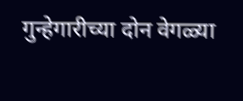गुन्हेगारीच्या दोन वेगळ्या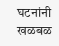घटनांनी खळबळ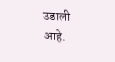उडाली आहे.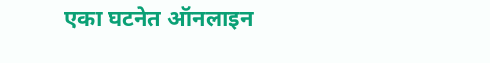एका घटनेत ऑनलाइन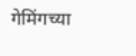गेमिंगच्या